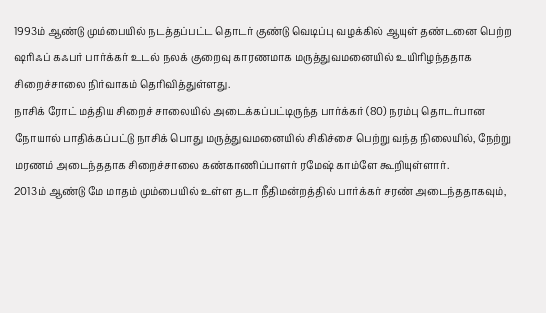1993ம் ஆண்டு மும்பையில் நடத்தப்பட்ட தொடர் குண்டு வெடிப்பு வழக்கில் ஆயுள் தண்டனை பெற்ற ஷரிஃப் கஃபர் பார்க்கர் உடல் நலக் குறைவு காரணமாக மருத்துவமனையில் உயிரிழந்ததாக சிறைச்சாலை நிர்வாகம் தெரிவித்துள்ளது.
நாசிக் ரோட் மத்திய சிறைச் சாலையில் அடைக்கப்பட்டிருந்த பார்க்கர் (80) நரம்பு தொடர்பான நோயால் பாதிக்கப்பட்டு நாசிக் பொது மருத்துவமனையில் சிகிச்சை பெற்று வந்த நிலையில், நேற்று மரணம் அடைந்ததாக சிறைச்சாலை கண்காணிப்பாளர் ரமேஷ் காம்ளே கூறியுள்ளார்.
2013ம் ஆண்டு மே மாதம் மும்பையில் உள்ள தடா நீதிமன்றத்தில் பார்க்கர் சரண் அடைந்ததாகவும்,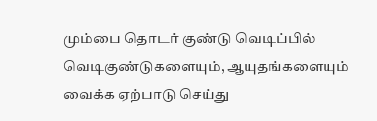மும்பை தொடர் குண்டு வெடிப்பில் வெடிகுண்டுகளையும், ஆயுதங்களையும் வைக்க ஏற்பாடு செய்து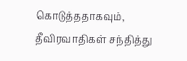கொடுத்ததாகவும், தீவிரவாதிகள் சந்தித்து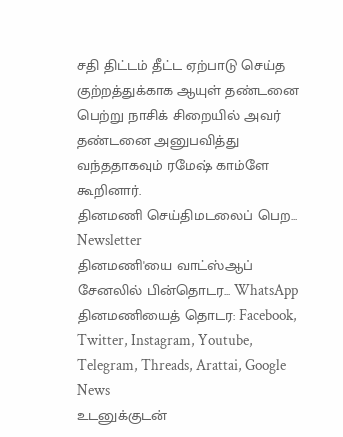சதி திட்டம் தீட்ட ஏற்பாடு செய்த குற்றத்துக்காக ஆயுள் தண்டனை பெற்று நாசிக் சிறையில் அவர் தண்டனை அனுபவித்து வந்ததாகவும் ரமேஷ் காம்ளே கூறினார்.
தினமணி செய்திமடலைப் பெற... Newsletter
தினமணி'யை வாட்ஸ்ஆப் சேனலில் பின்தொடர... WhatsApp
தினமணியைத் தொடர: Facebook, Twitter, Instagram, Youtube, Telegram, Threads, Arattai, Google News
உடனுக்குடன்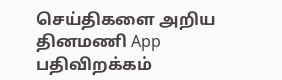செய்திகளை அறிய தினமணி App பதிவிறக்கம்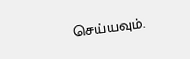செய்யவும்.